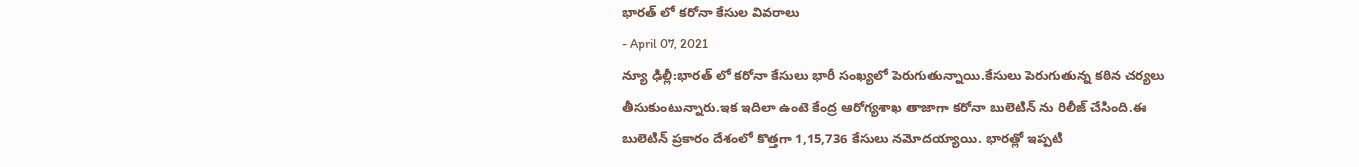భారత్ లో కరోనా కేసుల వివరాలు
- April 07, 2021
న్యూ ఢిల్లీ:భారత్ లో కరోనా కేసులు భారీ సంఖ్యలో పెరుగుతున్నాయి.కేసులు పెరుగుతున్న కఠిన చర్యలు తీసుకుంటున్నారు.ఇక ఇదిలా ఉంటె కేంద్ర ఆరోగ్యశాఖ తాజాగా కరోనా బులెటిన్ ను రిలీజ్ చేసింది.ఈ బులెటిన్ ప్రకారం దేశంలో కొత్తగా 1,15,736 కేసులు నమోదయ్యాయి. భారత్లో ఇప్పటి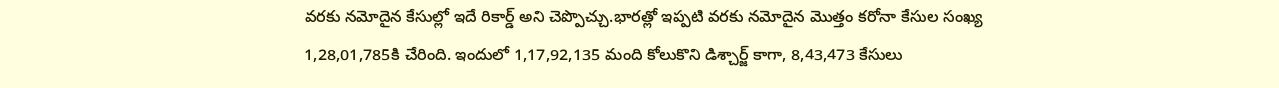వరకు నమోదైన కేసుల్లో ఇదే రికార్డ్ అని చెప్పొచ్చు.భారత్లో ఇప్పటి వరకు నమోదైన మొత్తం కరోనా కేసుల సంఖ్య 1,28,01,785కి చేరింది. ఇందులో 1,17,92,135 మంది కోలుకొని డిశ్చార్జ్ కాగా, 8,43,473 కేసులు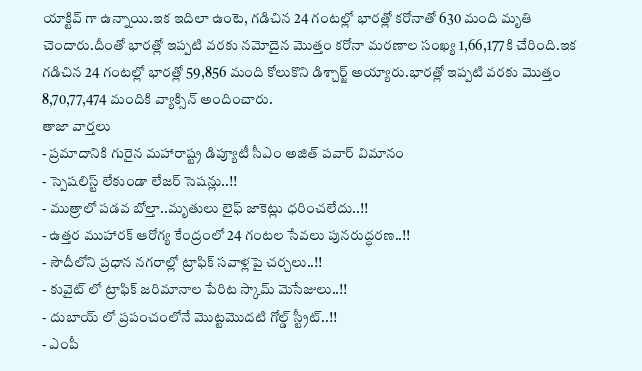యాక్టివ్ గా ఉన్నాయి.ఇక ఇదిలా ఉంటె, గడిచిన 24 గంటల్లో భారత్లో కరోనాతో 630 మంది మృతి చెందారు.దీంతో భారత్లో ఇప్పటి వరకు నమోదైన మొత్తం కరోనా మరణాల సంఖ్య 1,66,177కి చేరింది.ఇక గడిచిన 24 గంటల్లో భారత్లో 59,856 మంది కోలుకొని డిశ్చార్జ్ అయ్యారు.భారత్లో ఇప్పటి వరకు మొత్తం 8,70,77,474 మందికి వ్యాక్సిన్ అందించారు.
తాజా వార్తలు
- ప్రమాదానికి గురైన మహారాష్ట్ర డిప్యూటీ సీఎం అజిత్ పవార్ విమానం
- స్పెషలిస్ట్ లేకుండా లేజర్ సెషన్లు..!!
- ముత్రాలో పడవ బోల్తా..మృతులు లైఫ్ జాకెట్లు ధరించలేదు..!!
- ఉత్తర ముహారక్ ఆరోగ్య కేంద్రంలో 24 గంటల సేవలు పునరుద్ధరణ..!!
- సౌదీలోని ప్రధాన నగరాల్లో ట్రాఫిక్ సవాళ్లపై చర్చలు..!!
- కువైట్ లో ట్రాఫిక్ జరిమానాల పేరిట స్కామ్ మెసేజులు..!!
- దుబాయ్ లో ప్రపంచంలోనే మొట్టమొదటి గోల్డ్ స్ట్రీట్..!!
- ఎంపీ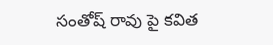సంతోష్ రావు పై కవిత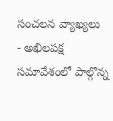సంచలన వ్యాఖ్యలు
- అఖిలపక్ష సమావేశంలో పాల్గొన్న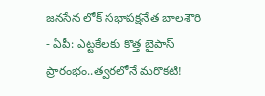జనసేన లోక్ సభాపక్షనేత బాలశౌరి
- ఏపీ: ఎట్టకేలకు కొత్త బైపాస్ ప్రారంభం..త్వరలోనే మరొకటి!